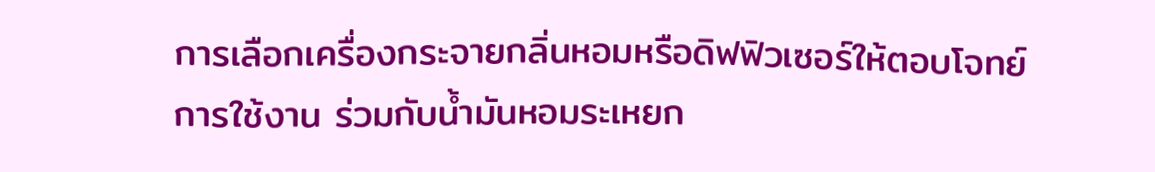การเลือกเครื่องกระจายกลิ่นหอมหรือดิฟฟิวเซอร์ให้ตอบโจทย์การใช้งาน ร่วมกับน้ำมันหอมระเหยก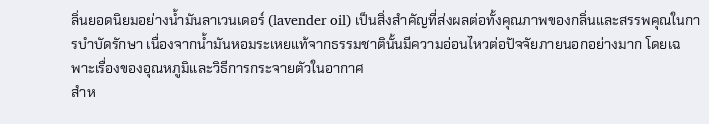ลิ่นยอดนิยมอย่างน้ำมันลาเวนเดอร์ (lavender oil) เป็นสิ่งสำคัญที่ส่งผลต่อทั้งคุณภาพของกลิ่นและสรรพคุณในการบำบัดรักษา เนื่องจากน้ำมันหอมระเหยแท้จากธรรมชาตินั้นมีความอ่อนไหวต่อปัจจัยภายนอกอย่างมาก โดยเฉพาะเรื่องของอุณหภูมิและวิธีการกระจายตัวในอากาศ
สำห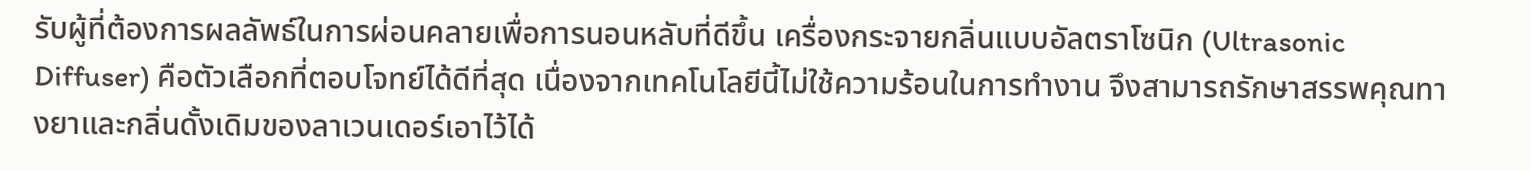รับผู้ที่ต้องการผลลัพธ์ในการผ่อนคลายเพื่อการนอนหลับที่ดีขึ้น เครื่องกระจายกลิ่นแบบอัลตราโซนิก (Ultrasonic Diffuser) คือตัวเลือกที่ตอบโจทย์ได้ดีที่สุด เนื่องจากเทคโนโลยีนี้ไม่ใช้ความร้อนในการทำงาน จึงสามารถรักษาสรรพคุณทางยาและกลิ่นดั้งเดิมของลาเวนเดอร์เอาไว้ได้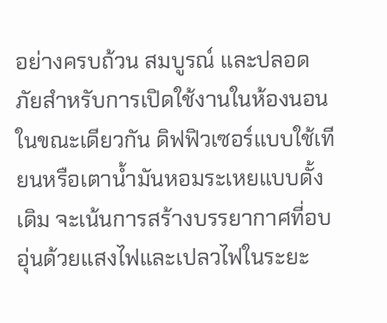อย่างครบถ้วน สมบูรณ์ และปลอดภัยสำหรับการเปิดใช้งานในห้องนอน
ในขณะเดียวกัน ดิฟฟิวเซอร์แบบใช้เทียนหรือเตาน้ำมันหอมระเหยแบบดั้งเดิม จะเน้นการสร้างบรรยากาศที่อบอุ่นด้วยแสงไฟและเปลวไฟในระยะ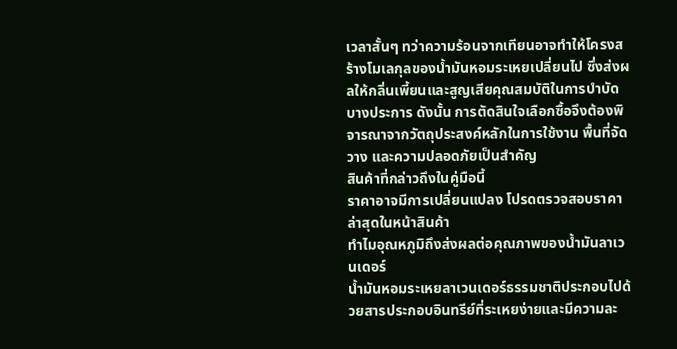เวลาสั้นๆ ทว่าความร้อนจากเทียนอาจทำให้โครงสร้างโมเลกุลของน้ำมันหอมระเหยเปลี่ยนไป ซึ่งส่งผลให้กลิ่นเพี้ยนและสูญเสียคุณสมบัติในการบำบัดบางประการ ดังนั้น การตัดสินใจเลือกซื้อจึงต้องพิจารณาจากวัตถุประสงค์หลักในการใช้งาน พื้นที่จัดวาง และความปลอดภัยเป็นสำคัญ
สินค้าที่กล่าวถึงในคู่มือนี้
ราคาอาจมีการเปลี่ยนแปลง โปรดตรวจสอบราคาล่าสุดในหน้าสินค้า
ทำไมอุณหภูมิถึงส่งผลต่อคุณภาพของน้ำมันลาเวนเดอร์
น้ำมันหอมระเหยลาเวนเดอร์ธรรมชาติประกอบไปด้วยสารประกอบอินทรีย์ที่ระเหยง่ายและมีความละ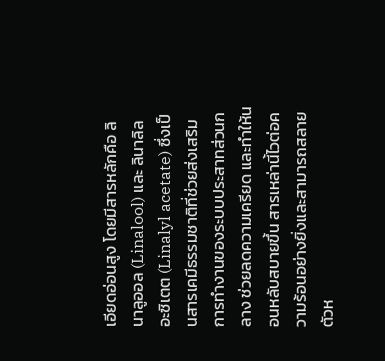เอียดอ่อนสูง โดยมีสารหลักคือ ลินาลูออล (Linalool) และ ลินาลิล อะซิเตต (Linalyl acetate) ซึ่งเป็นสารเคมีธรรมชาติที่ช่วยส่งเสริมการทำงานของระบบประสาทส่วนกลาง ช่วยลดความเครียด และทำให้นอนหลับสบายขึ้น สารเหล่านี้ไวต่อความร้อนอย่างยิ่งและสามารถสลายตัวห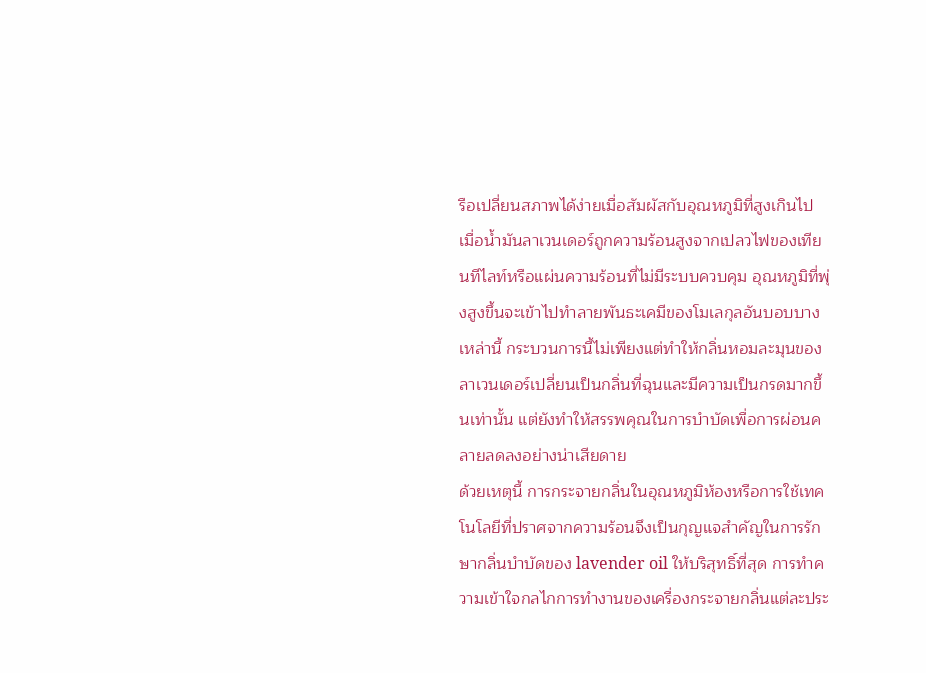รือเปลี่ยนสภาพได้ง่ายเมื่อสัมผัสกับอุณหภูมิที่สูงเกินไป
เมื่อน้ำมันลาเวนเดอร์ถูกความร้อนสูงจากเปลวไฟของเทียนทีไลท์หรือแผ่นความร้อนที่ไม่มีระบบควบคุม อุณหภูมิที่พุ่งสูงขึ้นจะเข้าไปทำลายพันธะเคมีของโมเลกุลอันบอบบางเหล่านี้ กระบวนการนี้ไม่เพียงแต่ทำให้กลิ่นหอมละมุนของลาเวนเดอร์เปลี่ยนเป็นกลิ่นที่ฉุนและมีความเป็นกรดมากขึ้นเท่านั้น แต่ยังทำให้สรรพคุณในการบำบัดเพื่อการผ่อนคลายลดลงอย่างน่าเสียดาย
ด้วยเหตุนี้ การกระจายกลิ่นในอุณหภูมิห้องหรือการใช้เทคโนโลยีที่ปราศจากความร้อนจึงเป็นกุญแจสำคัญในการรักษากลิ่นบำบัดของ lavender oil ให้บริสุทธิ์ที่สุด การทำความเข้าใจกลไกการทำงานของเครื่องกระจายกลิ่นแต่ละประ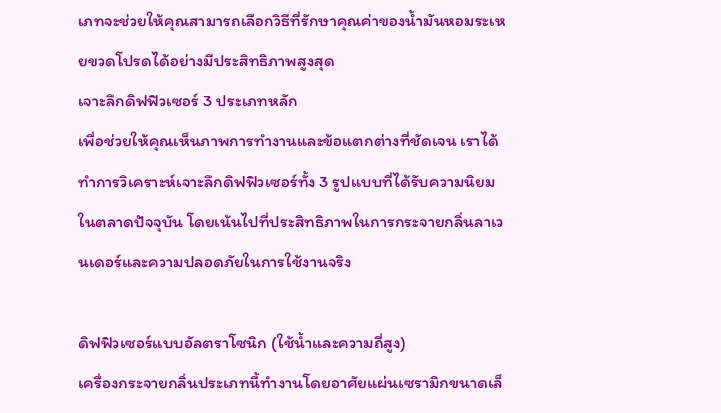เภทจะช่วยให้คุณสามารถเลือกวิธีที่รักษาคุณค่าของน้ำมันหอมระเหยขวดโปรดได้อย่างมีประสิทธิภาพสูงสุด
เจาะลึกดิฟฟิวเซอร์ 3 ประเภทหลัก
เพื่อช่วยให้คุณเห็นภาพการทำงานและข้อแตกต่างที่ชัดเจน เราได้ทำการวิเคราะห์เจาะลึกดิฟฟิวเซอร์ทั้ง 3 รูปแบบที่ได้รับความนิยมในตลาดปัจจุบัน โดยเน้นไปที่ประสิทธิภาพในการกระจายกลิ่นลาเวนเดอร์และความปลอดภัยในการใช้งานจริง

ดิฟฟิวเซอร์แบบอัลตราโซนิก (ใช้น้ำและความถี่สูง)
เครื่องกระจายกลิ่นประเภทนี้ทำงานโดยอาศัยแผ่นเซรามิกขนาดเล็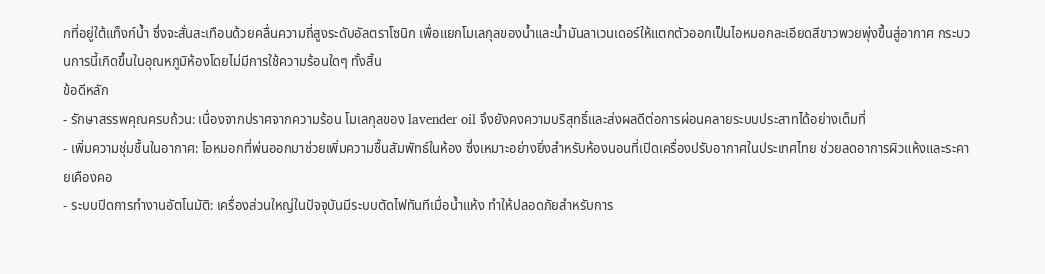กที่อยู่ใต้แท็งก์น้ำ ซึ่งจะสั่นสะเทือนด้วยคลื่นความถี่สูงระดับอัลตราโซนิก เพื่อแยกโมเลกุลของน้ำและน้ำมันลาเวนเดอร์ให้แตกตัวออกเป็นไอหมอกละเอียดสีขาวพวยพุ่งขึ้นสู่อากาศ กระบวนการนี้เกิดขึ้นในอุณหภูมิห้องโดยไม่มีการใช้ความร้อนใดๆ ทั้งสิ้น
ข้อดีหลัก
- รักษาสรรพคุณครบถ้วน: เนื่องจากปราศจากความร้อน โมเลกุลของ lavender oil จึงยังคงความบริสุทธิ์และส่งผลดีต่อการผ่อนคลายระบบประสาทได้อย่างเต็มที่
- เพิ่มความชุ่มชื้นในอากาศ: ไอหมอกที่พ่นออกมาช่วยเพิ่มความชื้นสัมพัทธ์ในห้อง ซึ่งเหมาะอย่างยิ่งสำหรับห้องนอนที่เปิดเครื่องปรับอากาศในประเทศไทย ช่วยลดอาการผิวแห้งและระคายเคืองคอ
- ระบบปิดการทำงานอัตโนมัติ: เครื่องส่วนใหญ่ในปัจจุบันมีระบบตัดไฟทันทีเมื่อน้ำแห้ง ทำให้ปลอดภัยสำหรับการ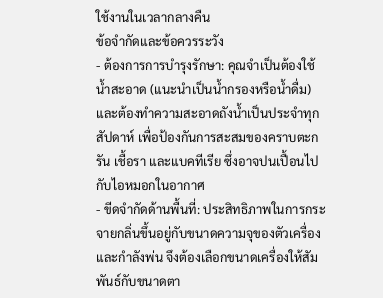ใช้งานในเวลากลางคืน
ข้อจำกัดและข้อควรระวัง
- ต้องการการบำรุงรักษา: คุณจำเป็นต้องใช้น้ำสะอาด (แนะนำเป็นน้ำกรองหรือน้ำดื่ม) และต้องทำความสะอาดถังน้ำเป็นประจำทุกสัปดาห์ เพื่อป้องกันการสะสมของคราบตะกรัน เชื้อรา และแบคทีเรีย ซึ่งอาจปนเปื้อนไปกับไอหมอกในอากาศ
- ขีดจำกัดด้านพื้นที่: ประสิทธิภาพในการกระจายกลิ่นขึ้นอยู่กับขนาดความจุของตัวเครื่องและกำลังพ่น จึงต้องเลือกขนาดเครื่องให้สัมพันธ์กับขนาดตา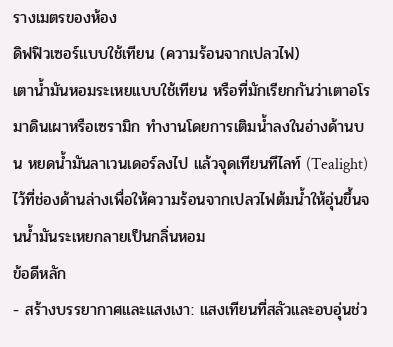รางเมตรของห้อง
ดิฟฟิวเซอร์แบบใช้เทียน (ความร้อนจากเปลวไฟ)
เตาน้ำมันหอมระเหยแบบใช้เทียน หรือที่มักเรียกกันว่าเตาอโรมาดินเผาหรือเซรามิก ทำงานโดยการเติมน้ำลงในอ่างด้านบน หยดน้ำมันลาเวนเดอร์ลงไป แล้วจุดเทียนทีไลท์ (Tealight) ไว้ที่ช่องด้านล่างเพื่อให้ความร้อนจากเปลวไฟต้มน้ำให้อุ่นขึ้นจนน้ำมันระเหยกลายเป็นกลิ่นหอม
ข้อดีหลัก
- สร้างบรรยากาศและแสงเงา: แสงเทียนที่สลัวและอบอุ่นช่ว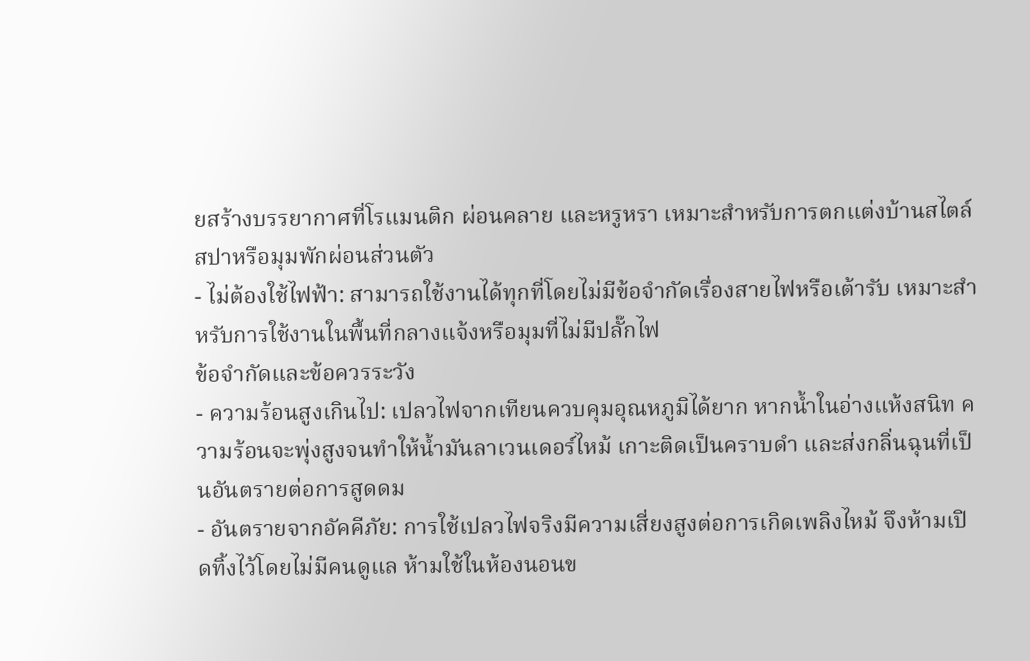ยสร้างบรรยากาศที่โรแมนติก ผ่อนคลาย และหรูหรา เหมาะสำหรับการตกแต่งบ้านสไตล์สปาหรือมุมพักผ่อนส่วนตัว
- ไม่ต้องใช้ไฟฟ้า: สามารถใช้งานได้ทุกที่โดยไม่มีข้อจำกัดเรื่องสายไฟหรือเต้ารับ เหมาะสำหรับการใช้งานในพื้นที่กลางแจ้งหรือมุมที่ไม่มีปลั๊กไฟ
ข้อจำกัดและข้อควรระวัง
- ความร้อนสูงเกินไป: เปลวไฟจากเทียนควบคุมอุณหภูมิได้ยาก หากน้ำในอ่างแห้งสนิท ความร้อนจะพุ่งสูงจนทำให้น้ำมันลาเวนเดอร์ไหม้ เกาะติดเป็นคราบดำ และส่งกลิ่นฉุนที่เป็นอันตรายต่อการสูดดม
- อันตรายจากอัคคีภัย: การใช้เปลวไฟจริงมีความเสี่ยงสูงต่อการเกิดเพลิงไหม้ จึงห้ามเปิดทิ้งไว้โดยไม่มีคนดูแล ห้ามใช้ในห้องนอนข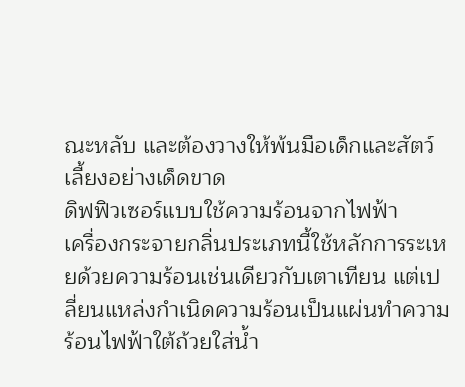ณะหลับ และต้องวางให้พ้นมือเด็กและสัตว์เลี้ยงอย่างเด็ดขาด
ดิฟฟิวเซอร์แบบใช้ความร้อนจากไฟฟ้า
เครื่องกระจายกลิ่นประเภทนี้ใช้หลักการระเหยด้วยความร้อนเช่นเดียวกับเตาเทียน แต่เปลี่ยนแหล่งกำเนิดความร้อนเป็นแผ่นทำความร้อนไฟฟ้าใต้ถ้วยใส่น้ำ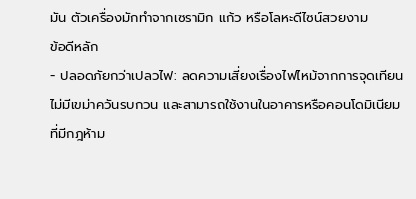มัน ตัวเครื่องมักทำจากเซรามิก แก้ว หรือโลหะดีไซน์สวยงาม
ข้อดีหลัก
- ปลอดภัยกว่าเปลวไฟ: ลดความเสี่ยงเรื่องไฟไหม้จากการจุดเทียน ไม่มีเขม่าควันรบกวน และสามารถใช้งานในอาคารหรือคอนโดมิเนียมที่มีกฎห้าม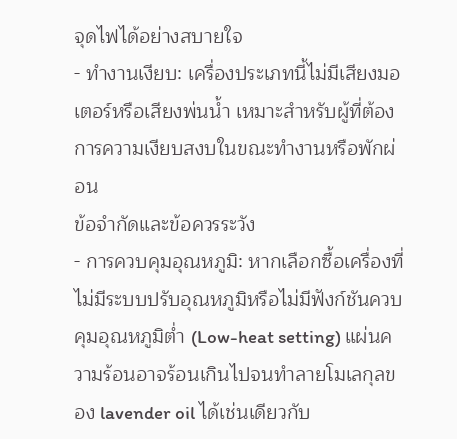จุดไฟได้อย่างสบายใจ
- ทำงานเงียบ: เครื่องประเภทนี้ไม่มีเสียงมอเตอร์หรือเสียงพ่นน้ำ เหมาะสำหรับผู้ที่ต้องการความเงียบสงบในขณะทำงานหรือพักผ่อน
ข้อจำกัดและข้อควรระวัง
- การควบคุมอุณหภูมิ: หากเลือกซื้อเครื่องที่ไม่มีระบบปรับอุณหภูมิหรือไม่มีฟังก์ชันควบคุมอุณหภูมิต่ำ (Low-heat setting) แผ่นความร้อนอาจร้อนเกินไปจนทำลายโมเลกุลของ lavender oil ได้เช่นเดียวกับ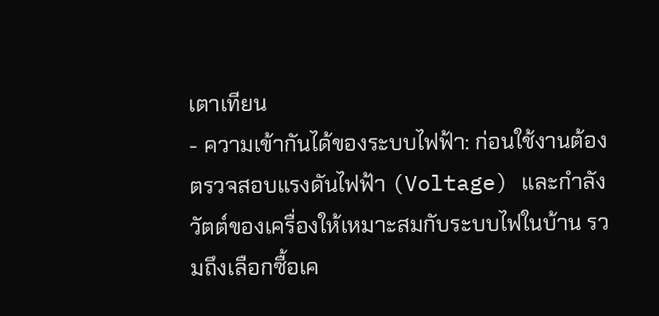เตาเทียน
- ความเข้ากันได้ของระบบไฟฟ้า: ก่อนใช้งานต้องตรวจสอบแรงดันไฟฟ้า (Voltage) และกำลังวัตต์ของเครื่องให้เหมาะสมกับระบบไฟในบ้าน รวมถึงเลือกซื้อเค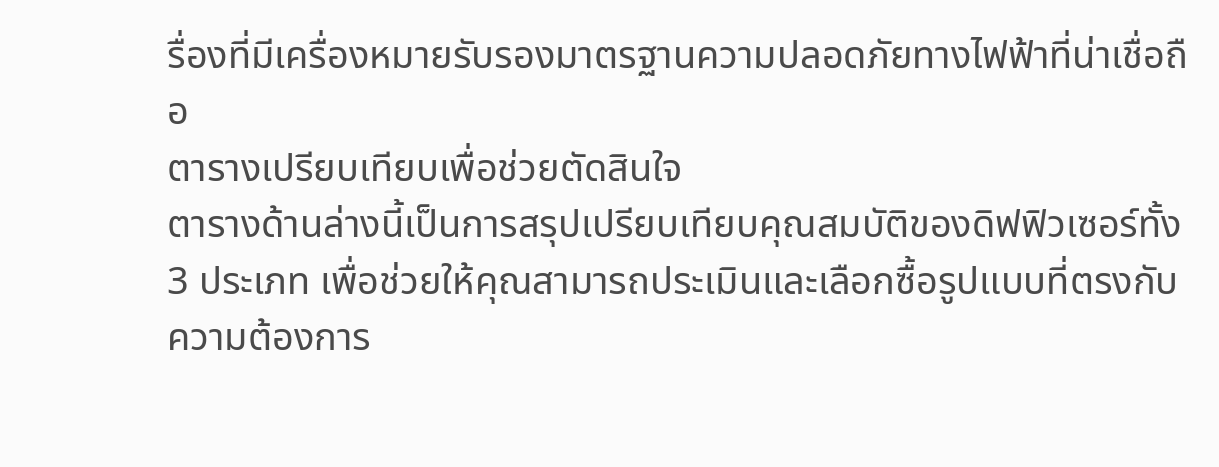รื่องที่มีเครื่องหมายรับรองมาตรฐานความปลอดภัยทางไฟฟ้าที่น่าเชื่อถือ
ตารางเปรียบเทียบเพื่อช่วยตัดสินใจ
ตารางด้านล่างนี้เป็นการสรุปเปรียบเทียบคุณสมบัติของดิฟฟิวเซอร์ทั้ง 3 ประเภท เพื่อช่วยให้คุณสามารถประเมินและเลือกซื้อรูปแบบที่ตรงกับความต้องการ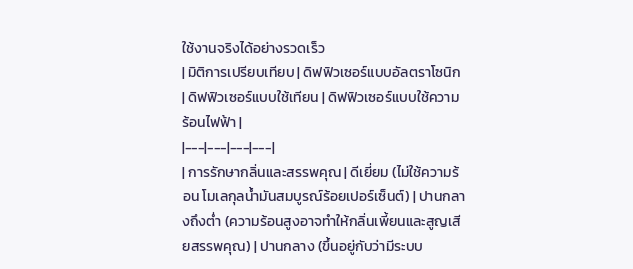ใช้งานจริงได้อย่างรวดเร็ว
| มิติการเปรียบเทียบ | ดิฟฟิวเซอร์แบบอัลตราโซนิก | ดิฟฟิวเซอร์แบบใช้เทียน | ดิฟฟิวเซอร์แบบใช้ความร้อนไฟฟ้า |
|---|---|---|---|
| การรักษากลิ่นและสรรพคุณ | ดีเยี่ยม (ไม่ใช้ความร้อน โมเลกุลน้ำมันสมบูรณ์ร้อยเปอร์เซ็นต์) | ปานกลางถึงต่ำ (ความร้อนสูงอาจทำให้กลิ่นเพี้ยนและสูญเสียสรรพคุณ) | ปานกลาง (ขึ้นอยู่กับว่ามีระบบ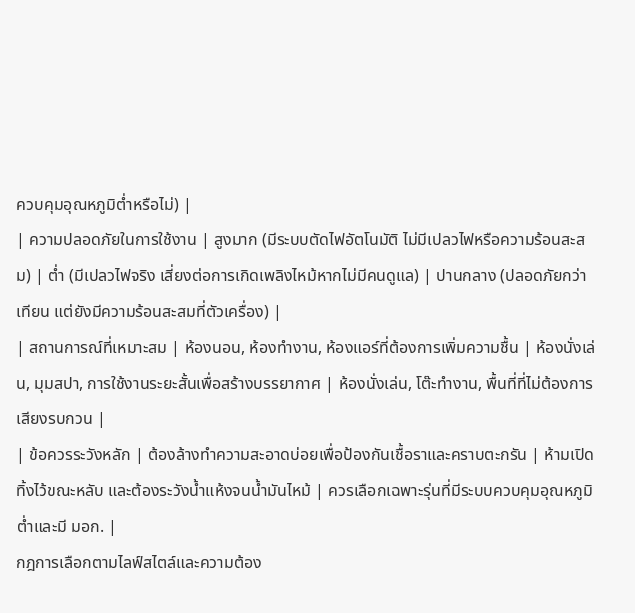ควบคุมอุณหภูมิต่ำหรือไม่) |
| ความปลอดภัยในการใช้งาน | สูงมาก (มีระบบตัดไฟอัตโนมัติ ไม่มีเปลวไฟหรือความร้อนสะสม) | ต่ำ (มีเปลวไฟจริง เสี่ยงต่อการเกิดเพลิงไหม้หากไม่มีคนดูแล) | ปานกลาง (ปลอดภัยกว่าเทียน แต่ยังมีความร้อนสะสมที่ตัวเครื่อง) |
| สถานการณ์ที่เหมาะสม | ห้องนอน, ห้องทำงาน, ห้องแอร์ที่ต้องการเพิ่มความชื้น | ห้องนั่งเล่น, มุมสปา, การใช้งานระยะสั้นเพื่อสร้างบรรยากาศ | ห้องนั่งเล่น, โต๊ะทำงาน, พื้นที่ที่ไม่ต้องการเสียงรบกวน |
| ข้อควรระวังหลัก | ต้องล้างทำความสะอาดบ่อยเพื่อป้องกันเชื้อราและคราบตะกรัน | ห้ามเปิดทิ้งไว้ขณะหลับ และต้องระวังน้ำแห้งจนน้ำมันไหม้ | ควรเลือกเฉพาะรุ่นที่มีระบบควบคุมอุณหภูมิต่ำและมี มอก. |
กฎการเลือกตามไลฟ์สไตล์และความต้อง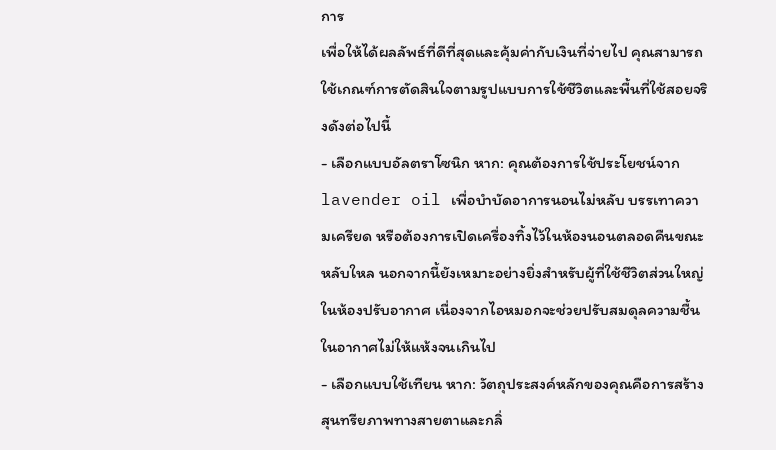การ
เพื่อให้ได้ผลลัพธ์ที่ดีที่สุดและคุ้มค่ากับเงินที่จ่ายไป คุณสามารถใช้เกณฑ์การตัดสินใจตามรูปแบบการใช้ชีวิตและพื้นที่ใช้สอยจริงดังต่อไปนี้
- เลือกแบบอัลตราโซนิก หาก: คุณต้องการใช้ประโยชน์จาก lavender oil เพื่อบำบัดอาการนอนไม่หลับ บรรเทาความเครียด หรือต้องการเปิดเครื่องทิ้งไว้ในห้องนอนตลอดคืนขณะหลับใหล นอกจากนี้ยังเหมาะอย่างยิ่งสำหรับผู้ที่ใช้ชีวิตส่วนใหญ่ในห้องปรับอากาศ เนื่องจากไอหมอกจะช่วยปรับสมดุลความชื้นในอากาศไม่ให้แห้งจนเกินไป
- เลือกแบบใช้เทียน หาก: วัตถุประสงค์หลักของคุณคือการสร้างสุนทรียภาพทางสายตาและกลิ่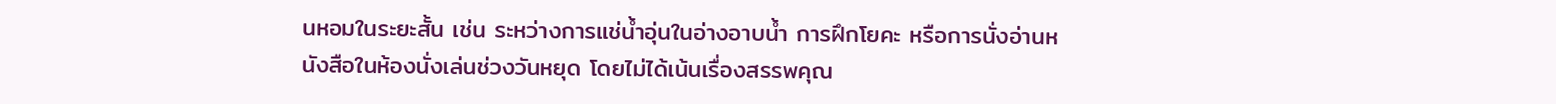นหอมในระยะสั้น เช่น ระหว่างการแช่น้ำอุ่นในอ่างอาบน้ำ การฝึกโยคะ หรือการนั่งอ่านหนังสือในห้องนั่งเล่นช่วงวันหยุด โดยไม่ได้เน้นเรื่องสรรพคุณ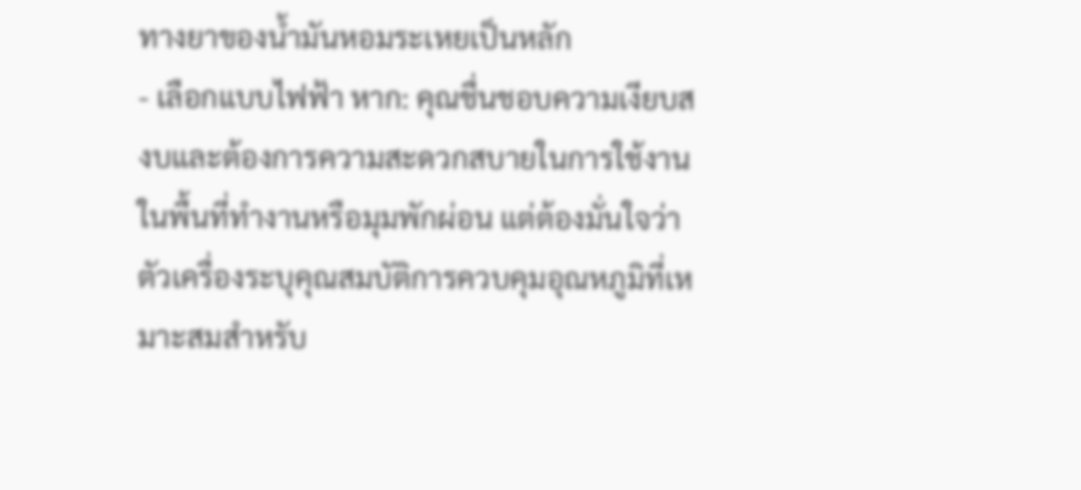ทางยาของน้ำมันหอมระเหยเป็นหลัก
- เลือกแบบไฟฟ้า หาก: คุณชื่นชอบความเงียบสงบและต้องการความสะดวกสบายในการใช้งานในพื้นที่ทำงานหรือมุมพักผ่อน แต่ต้องมั่นใจว่าตัวเครื่องระบุคุณสมบัติการควบคุมอุณหภูมิที่เหมาะสมสำหรับ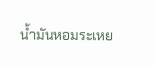น้ำมันหอมระเหย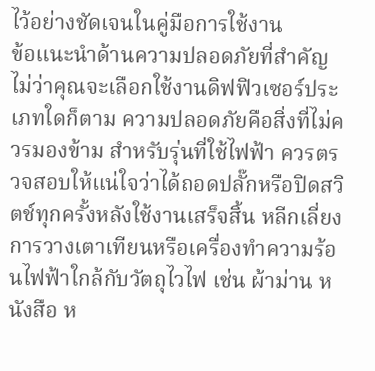ไว้อย่างชัดเจนในคู่มือการใช้งาน
ข้อแนะนำด้านความปลอดภัยที่สำคัญ ไม่ว่าคุณจะเลือกใช้งานดิฟฟิวเซอร์ประเภทใดก็ตาม ความปลอดภัยคือสิ่งที่ไม่ควรมองข้าม สำหรับรุ่นที่ใช้ไฟฟ้า ควรตรวจสอบให้แน่ใจว่าได้ถอดปลั๊กหรือปิดสวิตช์ทุกครั้งหลังใช้งานเสร็จสิ้น หลีกเลี่ยงการวางเตาเทียนหรือเครื่องทำความร้อนไฟฟ้าใกล้กับวัตถุไวไฟ เช่น ผ้าม่าน หนังสือ ห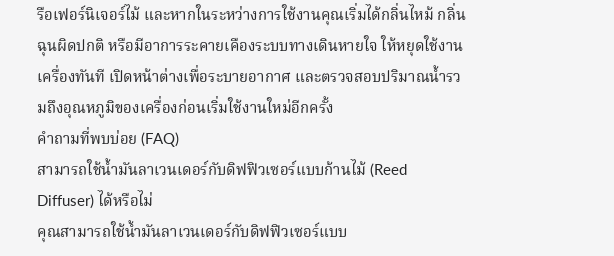รือเฟอร์นิเจอร์ไม้ และหากในระหว่างการใช้งานคุณเริ่มได้กลิ่นไหม้ กลิ่นฉุนผิดปกติ หรือมีอาการระคายเคืองระบบทางเดินหายใจ ให้หยุดใช้งานเครื่องทันที เปิดหน้าต่างเพื่อระบายอากาศ และตรวจสอบปริมาณน้ำรวมถึงอุณหภูมิของเครื่องก่อนเริ่มใช้งานใหม่อีกครั้ง
คำถามที่พบบ่อย (FAQ)
สามารถใช้น้ำมันลาเวนเดอร์กับดิฟฟิวเซอร์แบบก้านไม้ (Reed Diffuser) ได้หรือไม่
คุณสามารถใช้น้ำมันลาเวนเดอร์กับดิฟฟิวเซอร์แบบ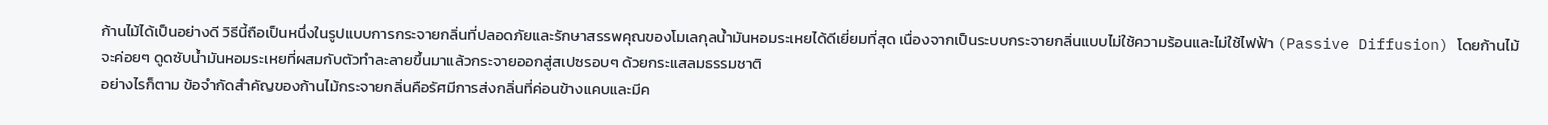ก้านไม้ได้เป็นอย่างดี วิธีนี้ถือเป็นหนึ่งในรูปแบบการกระจายกลิ่นที่ปลอดภัยและรักษาสรรพคุณของโมเลกุลน้ำมันหอมระเหยได้ดีเยี่ยมที่สุด เนื่องจากเป็นระบบกระจายกลิ่นแบบไม่ใช้ความร้อนและไม่ใช้ไฟฟ้า (Passive Diffusion) โดยก้านไม้จะค่อยๆ ดูดซับน้ำมันหอมระเหยที่ผสมกับตัวทำละลายขึ้นมาแล้วกระจายออกสู่สเปซรอบๆ ด้วยกระแสลมธรรมชาติ
อย่างไรก็ตาม ข้อจำกัดสำคัญของก้านไม้กระจายกลิ่นคือรัศมีการส่งกลิ่นที่ค่อนข้างแคบและมีค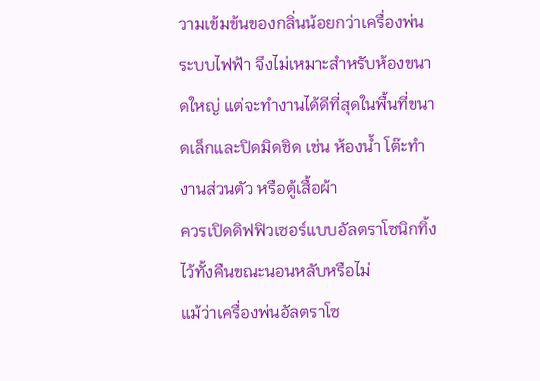วามเข้มข้นของกลิ่นน้อยกว่าเครื่องพ่นระบบไฟฟ้า จึงไม่เหมาะสำหรับห้องขนาดใหญ่ แต่จะทำงานได้ดีที่สุดในพื้นที่ขนาดเล็กและปิดมิดชิด เช่น ห้องน้ำ โต๊ะทำงานส่วนตัว หรือตู้เสื้อผ้า
ควรเปิดดิฟฟิวเซอร์แบบอัลตราโซนิกทิ้งไว้ทั้งคืนขณะนอนหลับหรือไม่
แม้ว่าเครื่องพ่นอัลตราโซ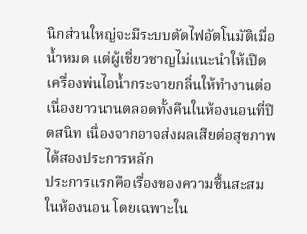นิกส่วนใหญ่จะมีระบบตัดไฟอัตโนมัติเมื่อน้ำหมด แต่ผู้เชี่ยวชาญไม่แนะนำให้เปิดเครื่องพ่นไอน้ำกระจายกลิ่นให้ทำงานต่อเนื่องยาวนานตลอดทั้งคืนในห้องนอนที่ปิดสนิท เนื่องจากอาจส่งผลเสียต่อสุขภาพได้สองประการหลัก
ประการแรกคือเรื่องของความชื้นสะสมในห้องนอน โดยเฉพาะใน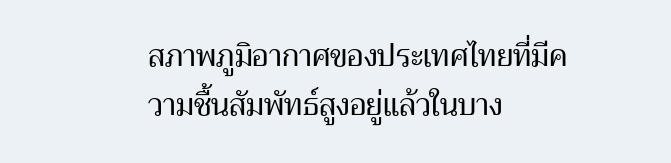สภาพภูมิอากาศของประเทศไทยที่มีความชื้นสัมพัทธ์สูงอยู่แล้วในบาง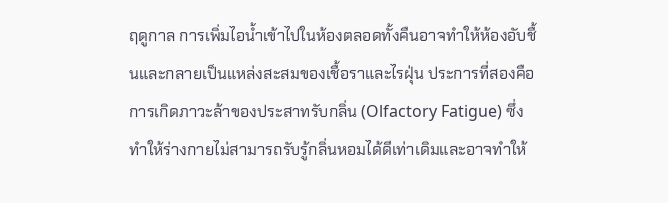ฤดูกาล การเพิ่มไอน้ำเข้าไปในห้องตลอดทั้งคืนอาจทำให้ห้องอับชื้นและกลายเป็นแหล่งสะสมของเชื้อราและไรฝุ่น ประการที่สองคือการเกิดภาวะล้าของประสาทรับกลิ่น (Olfactory Fatigue) ซึ่งทำให้ร่างกายไม่สามารถรับรู้กลิ่นหอมได้ดีเท่าเดิมและอาจทำให้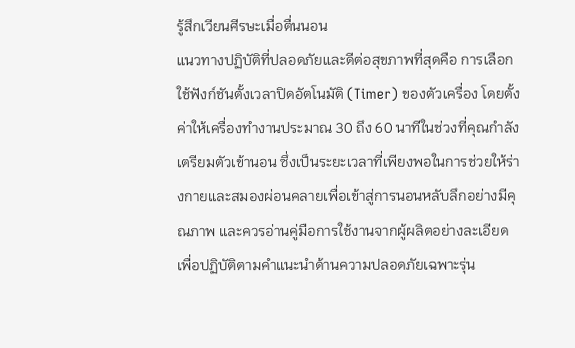รู้สึกเวียนศีรษะเมื่อตื่นนอน
แนวทางปฏิบัติที่ปลอดภัยและดีต่อสุขภาพที่สุดคือ การเลือกใช้ฟังก์ชันตั้งเวลาปิดอัตโนมัติ (Timer) ของตัวเครื่อง โดยตั้งค่าให้เครื่องทำงานประมาณ 30 ถึง 60 นาทีในช่วงที่คุณกำลังเตรียมตัวเข้านอน ซึ่งเป็นระยะเวลาที่เพียงพอในการช่วยให้ร่างกายและสมองผ่อนคลายเพื่อเข้าสู่การนอนหลับลึกอย่างมีคุณภาพ และควรอ่านคู่มือการใช้งานจากผู้ผลิตอย่างละเอียดเพื่อปฏิบัติตามคำแนะนำด้านความปลอดภัยเฉพาะรุ่น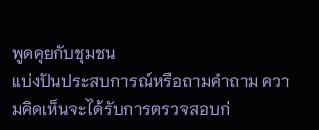พูดคุยกับชุมชน
แบ่งปันประสบการณ์หรือถามคำถาม ความคิดเห็นจะได้รับการตรวจสอบก่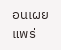อนเผยแพร่